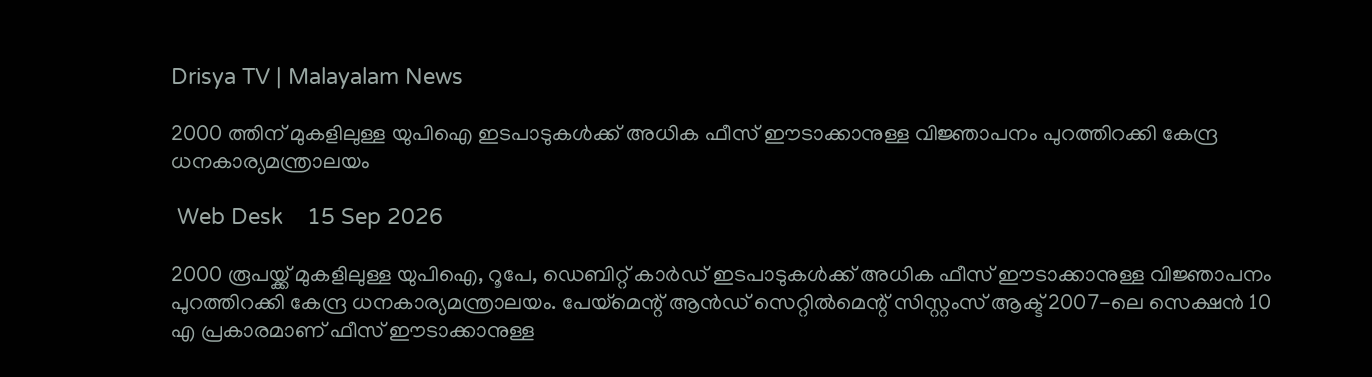Drisya TV | Malayalam News

2000 ത്തിന് മുകളിലുള്ള യുപിഐ ഇടപാടുകൾക്ക് അധിക ഫീസ് ഈടാക്കാനുള്ള വിജ്ഞാപനം പുറത്തിറക്കി കേന്ദ്ര ധനകാര്യമന്ത്രാലയം

 Web Desk    15 Sep 2026

2000 രൂപയ്ക്ക് മുകളിലുള്ള യുപിഐ, റൂപേ, ഡെബിറ്റ് കാർഡ് ഇടപാടുകൾക്ക് അധിക ഫീസ് ഈടാക്കാനുള്ള വിജ്ഞാപനം പുറത്തിറക്കി കേന്ദ്ര ധനകാര്യമന്ത്രാലയം. പേയ്മെന്റ് ആൻഡ് സെറ്റിൽമെന്റ് സിസ്റ്റംസ് ആക്ട് 2007-ലെ സെക്ഷൻ 10 എ പ്രകാരമാണ് ഫീസ് ഈടാക്കാനുള്ള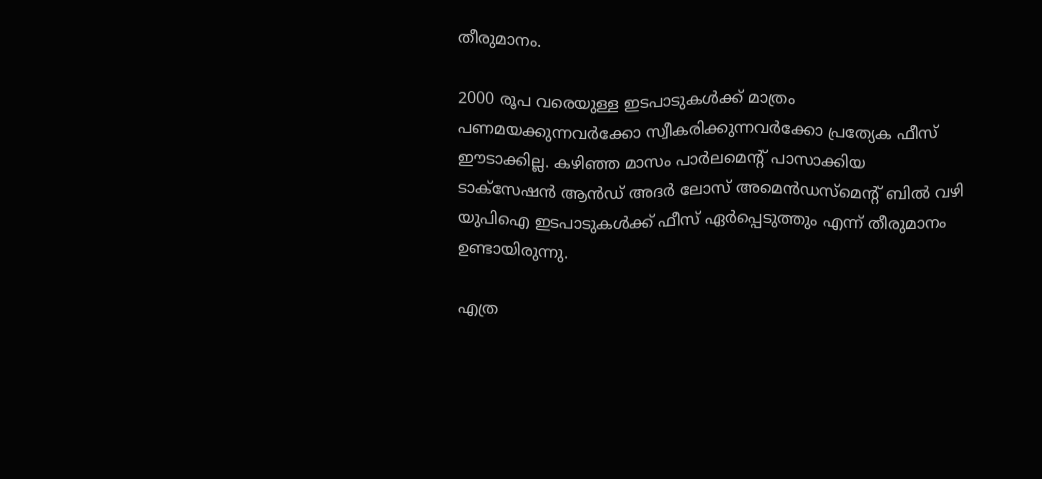തീരുമാനം.

2000 രൂപ വരെയുള്ള ഇടപാടുകൾക്ക് മാത്രം പണമയക്കുന്നവർക്കോ സ്വീകരിക്കുന്നവർക്കോ പ്രത്യേക ഫീസ് ഈടാക്കില്ല. കഴിഞ്ഞ മാസം പാർലമെന്റ് പാസാക്കിയ ടാക്സേഷൻ ആൻഡ് അദർ ലോസ് അമെൻഡസ്മെന്റ് ബിൽ വഴി യുപിഐ ഇടപാടുകൾക്ക് ഫീസ് ഏർപ്പെടുത്തും എന്ന് തീരുമാനം ഉണ്ടായിരുന്നു.

എത്ര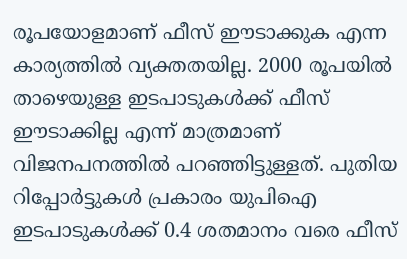രൂപയോളമാണ് ഫീസ് ഈടാക്കുക എന്ന കാര്യത്തിൽ വ്യക്തതയില്ല. 2000 രൂപയിൽ താഴെയുള്ള ഇടപാടുകൾക്ക് ഫീസ് ഈടാക്കില്ല എന്ന് മാത്രമാണ് വിജനപനത്തിൽ പറഞ്ഞിട്ടുള്ളത്. പുതിയ റിപ്പോർട്ടുകൾ പ്രകാരം യുപിഐ ഇടപാടുകൾക്ക് 0.4 ശതമാനം വരെ ഫീസ്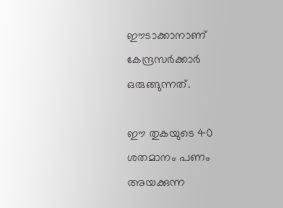ഈടാക്കാനാണ് കേന്ദ്രസർക്കാർ ഒരുങ്ങുന്നത്.

ഈ തുകയുടെ 40 ശതമാനം പണം അയക്കുന്ന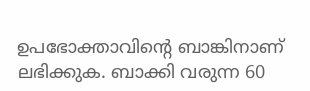ഉപഭോക്താവിന്റെ ബാങ്കിനാണ് ലഭിക്കുക. ബാക്കി വരുന്ന 60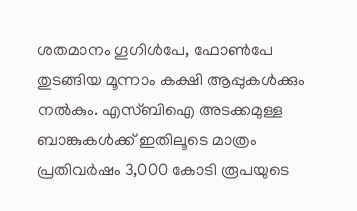ശതമാനം ഗൂഗിൾപേ, ഫോൺപേ തുടങ്ങിയ മൂന്നാം കക്ഷി ആപ്പുകൾക്കും നൽകും. എസ്ബിഐ അടക്കമുള്ള ബാങ്കുകൾക്ക് ഇതിലൂടെ മാത്രം പ്രതിവർഷം 3,000 കോടി രൂപയുടെ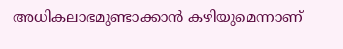അധികലാഭമുണ്ടാക്കാൻ കഴിയുമെന്നാണ്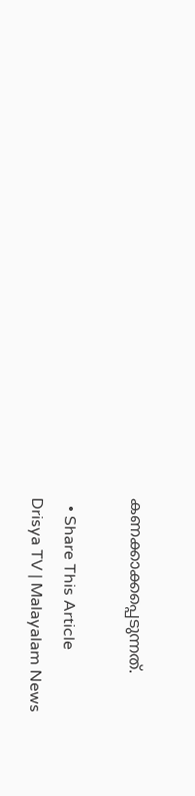കണക്കാക്കപ്പെടുന്നത്.

  • Share This Article
Drisya TV | Malayalam News